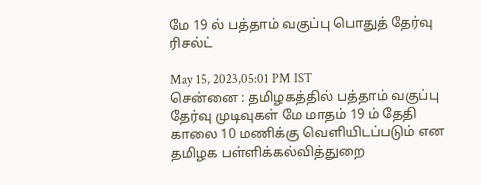மே 19 ல் பத்தாம் வகுப்பு பொதுத் தேர்வு ரிசல்ட்

May 15, 2023,05:01 PM IST
சென்னை : தமிழகத்தில் பத்தாம் வகுப்பு தேர்வு முடிவுகள் மே மாதம் 19 ம் தேதி காலை 10 மணிக்கு வெளியிடப்படும் என தமிழக பள்ளிக்கல்வித்துறை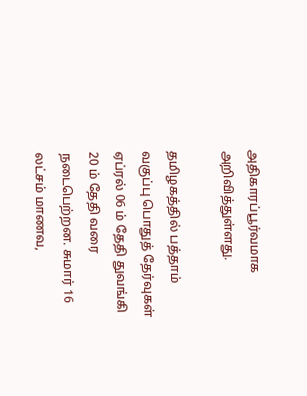அதிகாரப்பூர்வமாக அறிவித்துள்ளது.

தமிழகத்தில் பத்தாம் வகுப்பு பொதுத் தேர்வுகள் ஏப்ரல் 06 ம் தேதி துவங்கி 20 ம் தேதி வரை நடைபெற்றன. சுமார் 16 லட்சம் மாணவ,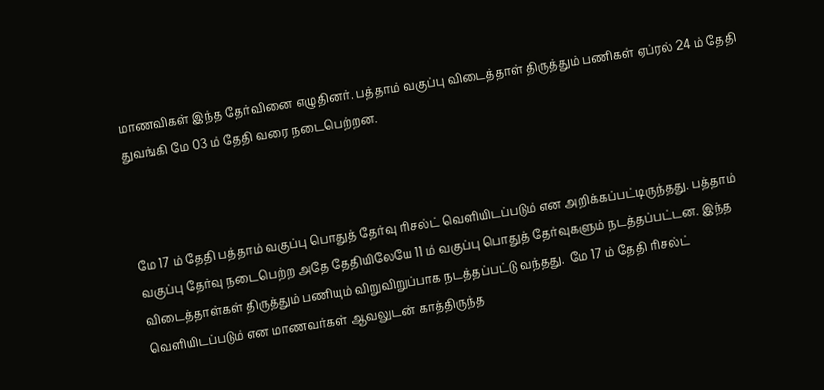மாணவிகள் இந்த தேர்வினை எழுதினர். பத்தாம் வகுப்பு விடைத்தாள் திருத்தும் பணிகள் ஏப்ரல் 24 ம் தேதி துவங்கி மே 03 ம் தேதி வரை நடைபெற்றன.



மே 17 ம் தேதி பத்தாம் வகுப்பு பொதுத் தேர்வு ரிசல்ட் வெளியிடப்படும் என அறிக்கப்பட்டிருந்தது. பத்தாம் வகுப்பு தேர்வு நடைபெற்ற அதே தேதியிலேயே 11 ம் வகுப்பு பொதுத் தேர்வுகளும் நடத்தப்பட்டன. இந்த விடைத்தாள்கள் திருத்தும் பணியும் விறுவிறுப்பாக நடத்தப்பட்டு வந்தது.  மே 17 ம் தேதி ரிசல்ட் வெளியிடப்படும் என மாணவர்கள் ஆவலுடன் காத்திருந்த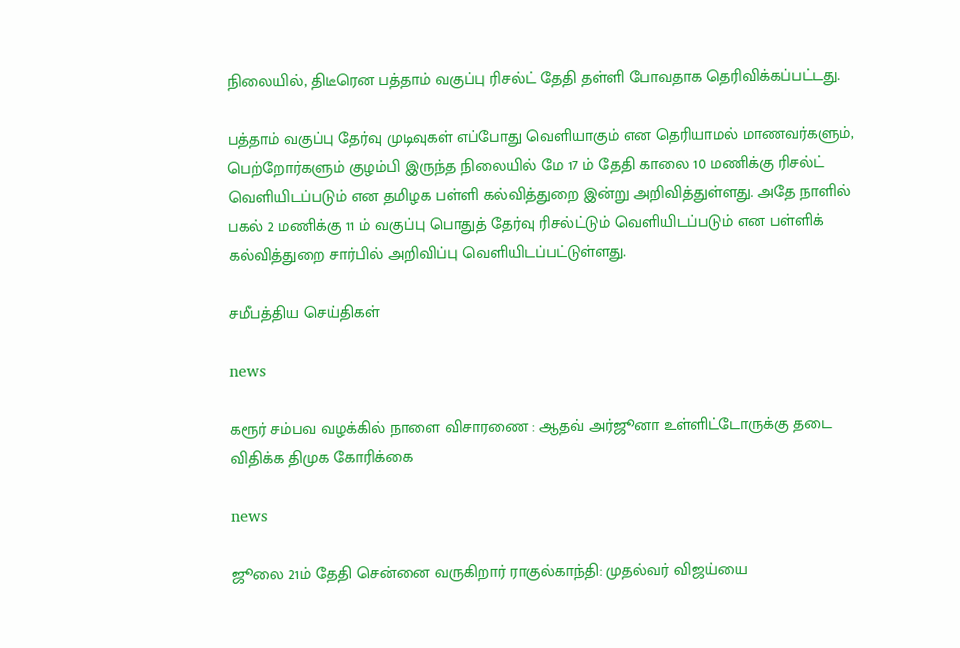நிலையில், திடீரென பத்தாம் வகுப்பு ரிசல்ட் தேதி தள்ளி போவதாக தெரிவிக்கப்பட்டது.

பத்தாம் வகுப்பு தேர்வு முடிவுகள் எப்போது வெளியாகும் என தெரியாமல் மாணவர்களும், பெற்றோர்களும் குழம்பி இருந்த நிலையில் மே 17 ம் தேதி காலை 10 மணிக்கு ரிசல்ட் வெளியிடப்படும் என தமிழக பள்ளி கல்வித்துறை இன்று அறிவித்துள்ளது. அதே நாளில் பகல் 2 மணிக்கு 11 ம் வகுப்பு பொதுத் தேர்வு ரிசல்ட்டும் வெளியிடப்படும் என பள்ளிக் கல்வித்துறை சார்பில் அறிவிப்பு வெளியிடப்பட்டுள்ளது.

சமீபத்திய செய்திகள்

news

கரூர் சம்பவ வழக்கில் நாளை விசாரணை : ஆதவ் அர்ஜூனா உள்ளிட்டோருக்கு தடை விதிக்க திமுக கோரிக்கை

news

ஜூலை 21ம் தேதி சென்னை வருகிறார் ராகுல்காந்தி: முதல்வர் விஜய்யை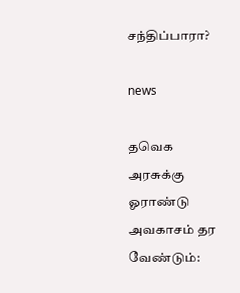சந்திப்பாரா?

news

தவெக அரசுக்கு ஓராண்டு அவகாசம் தர வேண்டும்: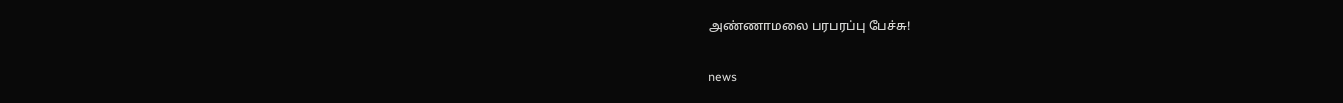அண்ணாமலை பரபரப்பு பேச்சு!

news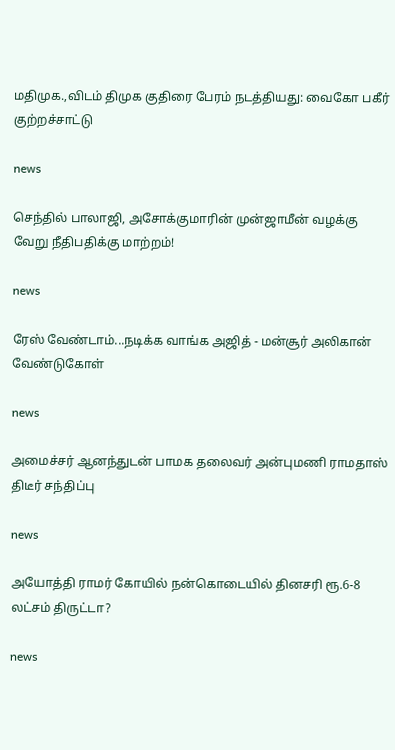மதிமுக.,விடம் திமுக குதிரை பேரம் நடத்தியது: வைகோ பகீர் குற்றச்சாட்டு

news

செந்தில் பாலாஜி, அசோக்குமாரின் முன்ஜாமீன் வழக்கு வேறு நீதிபதிக்கு மாற்றம்!

news

ரேஸ் வேண்டாம்...நடிக்க வாங்க அஜித் - மன்சூர் அலிகான் வேண்டுகோள்

news

அமைச்சர் ஆனந்துடன் பாமக தலைவர் அன்புமணி ராமதாஸ் திடீர் சந்திப்பு

news

அயோத்தி ராமர் கோயில் நன்கொடையில் தினசரி ரூ.6-8 லட்சம் திருட்டா?

news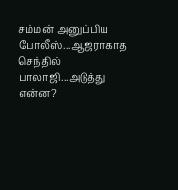சம்மன் அனுப்பிய போலீஸ்...ஆஜராகாத செந்தில் பாலாஜி...அடுத்து என்ன?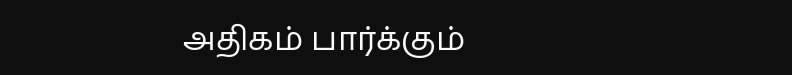அதிகம் பார்க்கும்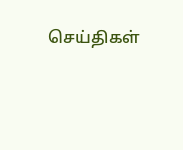செய்திகள்